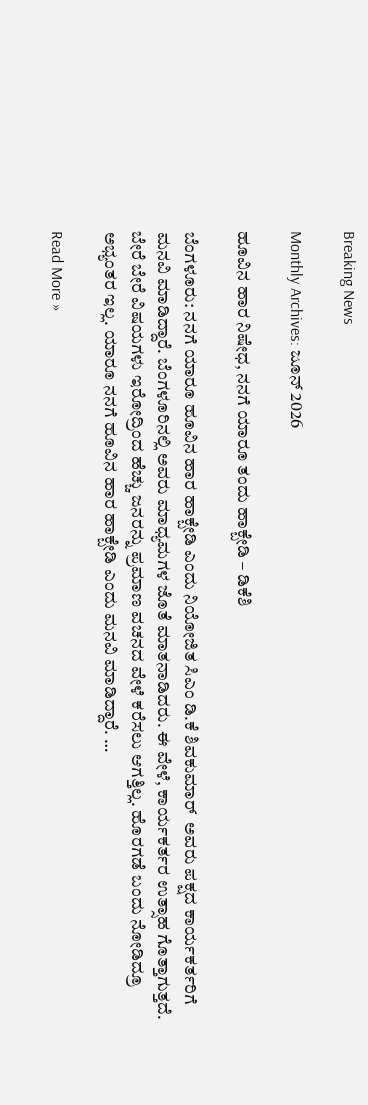Breaking News

Monthly Archives: ಜೂನ್ 2026

ಹೂವಿನ ಹಾರ ನಿಷೇಧ, ನನಗೆ ಯಾರೂ ತಂದು ಹಾಕ್ಬೇಡಿ – ಡಿಕೆಶಿ

ಬೆಂಗಳೂರು: ನನಗೆ ಯಾರೂ ಹೂವಿನ ಹಾರ ಹಾಕ್ಬೇಡಿ ಎಂದು ನಿಯೋಜಿತ ಸಿಎಂ ಡಿ.ಕೆ ಶಿವಕುಮಾರ್‌  ಅವರು ಪಕ್ಷದ ಕಾರ್ಯಕರ್ತರಿಗೆ ಮನವಿ ಮಾಡಿದ್ದಾರೆ. ಬೆಂಗಳೂರಿನಲ್ಲಿ ಅವರು ಮಾಧ್ಯಮಗಳ ಜೊತೆ ಮಾತನಾಡಿದರು. ಈ ವೇಳೆ, ಕಾರ್ಯಕರ್ತರ ಉತ್ಸಾಹ ಗೊತ್ತಾಗುತ್ತದೆ. ಬೇರೆ ಬೇರೆ ವಿಷಯಗಳು ಇರೋದ್ರಿಂದ ಹೆಚ್ಚು ಜನರನ್ನು ಪ್ರಮಾಣ ವಚನದ ವೇಳೆ ಕರೆಸಲು ಆಗತ್ತಿಲ್ಲ. ಹೊರಗಡೆ ಬಂದು ನೋಡಿದ್ರೂ ಅಭ್ಯಂತರ ಇಲ್ಲ. ಯಾರೂ ನನಗೆ ಹೂವಿನ ಹಾರ ಹಾಕ್ಬೇಡಿ ಎಂದು ಮನವಿ ಮಾಡಿದ್ದಾರೆ. …

Read More »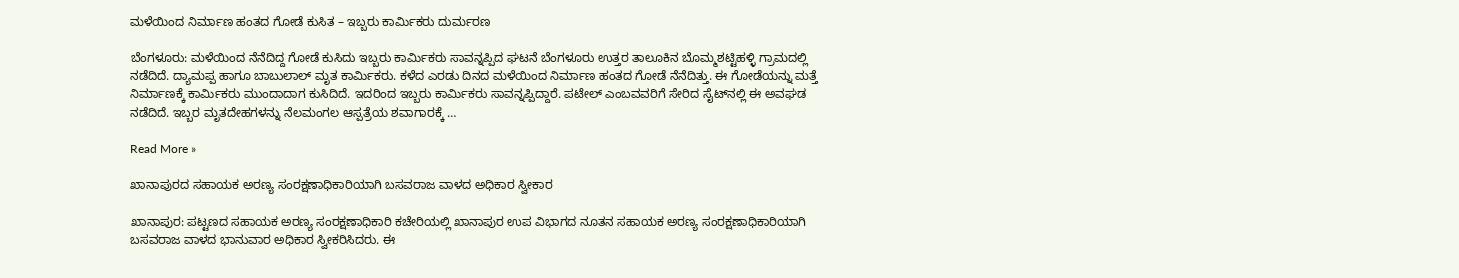ಮಳೆಯಿಂದ ನಿರ್ಮಾಣ ಹಂತದ ಗೋಡೆ ಕುಸಿತ – ಇಬ್ಬರು ಕಾರ್ಮಿಕರು ದುರ್ಮರಣ

ಬೆಂಗಳೂರು: ಮಳೆಯಿಂದ ನೆನೆದಿದ್ದ ಗೋಡೆ ಕುಸಿದು ಇಬ್ಬರು ಕಾರ್ಮಿಕರು ಸಾವನ್ನಪ್ಪಿದ ಘಟನೆ ಬೆಂಗಳೂರು ಉತ್ತರ ತಾಲೂಕಿನ ಬೊಮ್ಮಶಟ್ಟಿಹಳ್ಳಿ ಗ್ರಾಮದಲ್ಲಿ ನಡೆದಿದೆ. ದ್ಯಾಮಪ್ಪ ಹಾಗೂ ಬಾಬುಲಾಲ್ ಮೃತ ಕಾರ್ಮಿಕರು. ಕಳೆದ ಎರಡು ದಿನದ ಮಳೆಯಿಂದ ನಿರ್ಮಾಣ ಹಂತದ ಗೋಡೆ ನೆನೆದಿತ್ತು. ಈ ಗೋಡೆಯನ್ನು ಮತ್ತೆ ನಿರ್ಮಾಣಕ್ಕೆ ಕಾರ್ಮಿಕರು ಮುಂದಾದಾಗ ಕುಸಿದಿದೆ. ಇದರಿಂದ ಇಬ್ಬರು ಕಾರ್ಮಿಕರು ಸಾವನ್ನಪ್ಪಿದ್ದಾರೆ. ಪಟೇಲ್ ಎಂಬವವರಿಗೆ ಸೇರಿದ ಸೈಟ್‌ನಲ್ಲಿ ಈ ಅವಘಡ ನಡೆದಿದೆ. ಇಬ್ಬರ ಮೃತದೇಹಗಳನ್ನು ನೆಲಮಂಗಲ ಆಸ್ಪತ್ರೆಯ ಶವಾಗಾರಕ್ಕೆ …

Read More »

ಖಾನಾಪುರದ ಸಹಾಯಕ ಅರಣ್ಯ ಸಂರಕ್ಷಣಾಧಿಕಾರಿಯಾಗಿ ಬಸವರಾಜ ವಾಳದ ಅಧಿಕಾರ ಸ್ವೀಕಾರ

ಖಾನಾಪುರ: ಪಟ್ಟಣದ ಸಹಾಯಕ ಅರಣ್ಯ ಸಂರಕ್ಷಣಾಧಿಕಾರಿ ಕಚೇರಿಯಲ್ಲಿ ಖಾನಾಪುರ ಉಪ ವಿಭಾಗದ ನೂತನ ಸಹಾಯಕ ಅರಣ್ಯ ಸಂರಕ್ಷಣಾಧಿಕಾರಿಯಾಗಿ ಬಸವರಾಜ ವಾಳದ ಭಾನುವಾರ ಅಧಿಕಾರ ಸ್ವೀಕರಿಸಿದರು. ಈ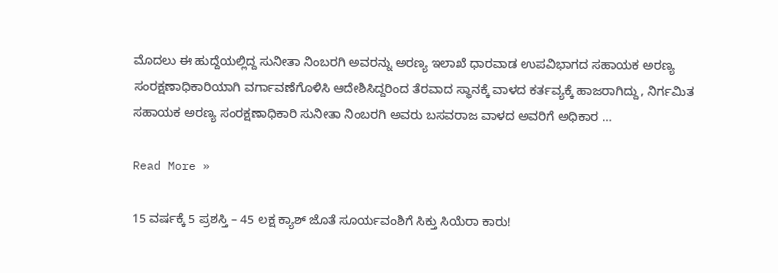ಮೊದಲು ಈ ಹುದ್ದೆಯಲ್ಲಿದ್ದ ಸುನೀತಾ ನಿಂಬರಗಿ ಅವರನ್ನು ಅರಣ್ಯ ಇಲಾಖೆ ಧಾರವಾಡ ಉಪವಿಭಾಗದ ಸಹಾಯಕ ಅರಣ್ಯ ಸಂರಕ್ಷಣಾಧಿಕಾರಿಯಾಗಿ ವರ್ಗಾವಣೆಗೊಳಿಸಿ ಆದೇಶಿಸಿದ್ದರಿಂದ ತೆರವಾದ ಸ್ಥಾನಕ್ಕೆ ವಾಳದ ಕರ್ತವ್ಯಕ್ಕೆ ಹಾಜರಾಗಿದ್ದು, ನಿರ್ಗಮಿತ ಸಹಾಯಕ ಅರಣ್ಯ ಸಂರಕ್ಷಣಾಧಿಕಾರಿ ಸುನೀತಾ ನಿಂಬರಗಿ ಅವರು ಬಸವರಾಜ ವಾಳದ ಅವರಿಗೆ ಅಧಿಕಾರ …

Read More »

15 ವರ್ಷಕ್ಕೆ 5 ಪ್ರಶಸ್ತಿ – 45 ಲಕ್ಷ ಕ್ಯಾಶ್‌ ಜೊತೆ ಸೂರ್ಯವಂಶಿಗೆ ಸಿಕ್ತು ಸಿಯೆರಾ ಕಾರು!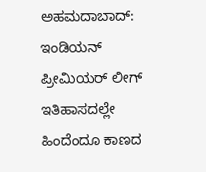ಅಹಮದಾಬಾದ್‌: ಇಂಡಿಯನ್ ಪ್ರೀಮಿಯರ್ ಲೀಗ್  ಇತಿಹಾಸದಲ್ಲೇ ಹಿಂದೆಂದೂ ಕಾಣದ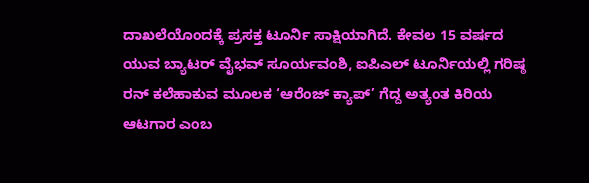ದಾಖಲೆಯೊಂದಕ್ಕೆ ಪ್ರಸಕ್ತ ಟೂರ್ನಿ ಸಾಕ್ಷಿಯಾಗಿದೆ. ಕೇವಲ 15 ವರ್ಷದ ಯುವ ಬ್ಯಾಟರ್ ವೈಭವ್ ಸೂರ್ಯವಂಶಿ, ಐಪಿಎಲ್ ಟೂರ್ನಿಯಲ್ಲಿ ಗರಿಷ್ಠ ರನ್ ಕಲೆಹಾಕುವ ಮೂಲಕ ‘ಆರೆಂಜ್ ಕ್ಯಾಪ್’ ಗೆದ್ದ ಅತ್ಯಂತ ಕಿರಿಯ ಆಟಗಾರ ಎಂಬ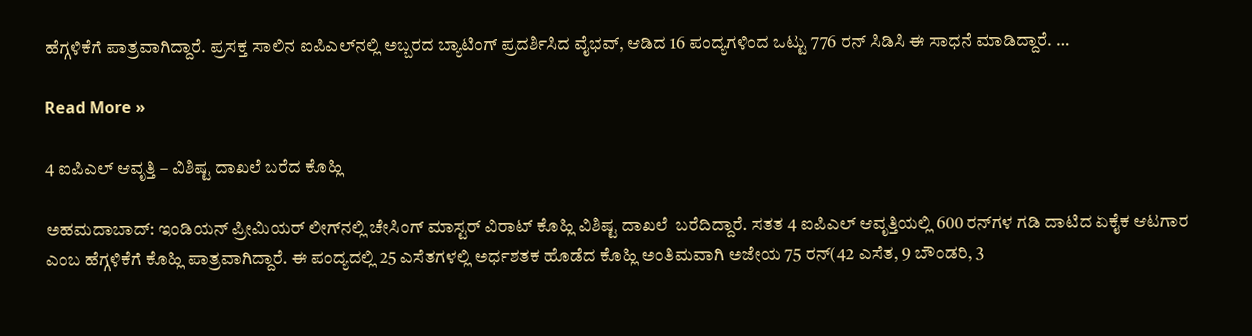ಹೆಗ್ಗಳಿಕೆಗೆ ಪಾತ್ರವಾಗಿದ್ದಾರೆ. ಪ್ರಸಕ್ತ ಸಾಲಿನ ಐಪಿಎಲ್‌ನಲ್ಲಿ ಅಬ್ಬರದ ಬ್ಯಾಟಿಂಗ್ ಪ್ರದರ್ಶಿಸಿದ ವೈಭವ್, ಆಡಿದ 16 ಪಂದ್ಯಗಳಿಂದ ಒಟ್ಟು 776 ರನ್ ಸಿಡಿಸಿ ಈ ಸಾಧನೆ ಮಾಡಿದ್ದಾರೆ. …

Read More »

4 ಐಪಿಎಲ್‌ ಆವೃತ್ತಿ – ವಿಶಿಷ್ಟ ದಾಖಲೆ ಬರೆದ ಕೊಹ್ಲಿ

ಅಹಮದಾಬಾದ್: ಇಂಡಿಯನ್‌ ಪ್ರೀಮಿಯರ್‌ ಲೀಗ್‌ನಲ್ಲಿ ಚೇಸಿಂಗ್‌ ಮಾಸ್ಟರ್‌ ವಿರಾಟ್‌ ಕೊಹ್ಲಿ ವಿಶಿಷ್ಟ ದಾಖಲೆ  ಬರೆದಿದ್ದಾರೆ. ಸತತ 4 ಐಪಿಎಲ್‌ ಆವೃತ್ತಿಯಲ್ಲಿ 600 ರನ್‌ಗಳ ಗಡಿ ದಾಟಿದ ಏಕೈಕ ಆಟಗಾರ ಎಂಬ ಹೆಗ್ಗಳಿಕೆಗೆ ಕೊಹ್ಲಿ ಪಾತ್ರವಾಗಿದ್ದಾರೆ. ಈ ಪಂದ್ಯದಲ್ಲಿ 25 ಎಸೆತಗಳಲ್ಲಿ ಅರ್ಧಶತಕ ಹೊಡೆದ ಕೊಹ್ಲಿ ಅಂತಿಮವಾಗಿ ಅಜೇಯ 75 ರನ್‌(42 ಎಸೆತ, 9 ಬೌಂಡರಿ, 3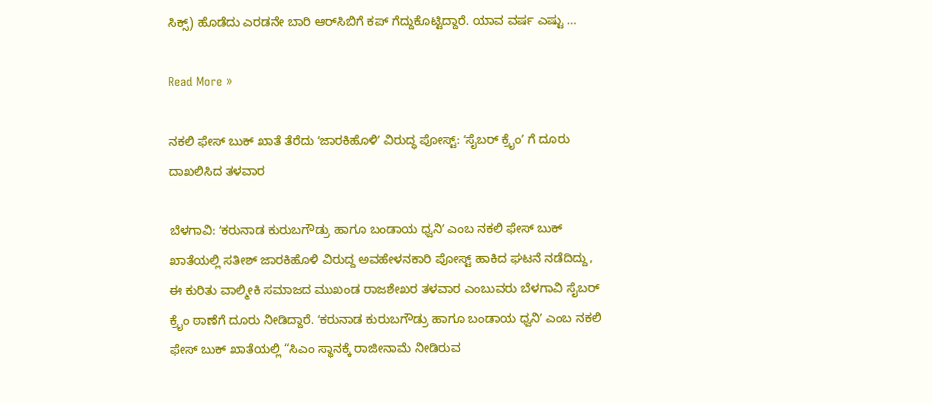ಸಿಕ್ಸ್‌) ಹೊಡೆದು ಎರಡನೇ ಬಾರಿ ಆರ್‌ಸಿಬಿಗೆ ಕಪ್‌ ಗೆದ್ದುಕೊಟ್ಟಿದ್ದಾರೆ. ಯಾವ ವರ್ಷ ಎಷ್ಟು …

Read More »

ನಕಲಿ ಫೇಸ್ ಬುಕ್ ಖಾತೆ ತೆರೆದು ʻಜಾರಕಿಹೊಳಿʼ ವಿರುದ್ಧ ಪೋಸ್ಟ್: ʻಸೈಬರ್ ಕ್ರೈಂʼ ಗೆ ದೂರು ದಾಖಲಿಸಿದ ತಳವಾರ

ಬೆಳಗಾವಿ: ʻಕರುನಾಡ ಕುರುಬಗೌಡ್ರು ಹಾಗೂ ಬಂಡಾಯ ಧ್ವನಿʼ ಎಂಬ ನಕಲಿ ಫೇಸ್ ಬುಕ್ ಖಾತೆಯಲ್ಲಿ ಸತೀಶ್‌ ಜಾರಕಿಹೊಳಿ ವಿರುದ್ದ ಅವಹೇಳನಕಾರಿ ಪೋಸ್ಟ್ ಹಾಕಿದ ಘಟನೆ ನಡೆದಿದ್ದು, ಈ ಕುರಿತು ವಾಲ್ಮೀಕಿ ಸಮಾಜದ ಮುಖಂಡ ರಾಜಶೇಖರ ತಳವಾರ ಎಂಬುವರು ಬೆಳಗಾವಿ ಸೈಬರ್ ಕ್ರೈಂ ಠಾಣೆಗೆ ದೂರು ನೀಡಿದ್ದಾರೆ. ʻಕರುನಾಡ ಕುರುಬಗೌಡ್ರು ಹಾಗೂ ಬಂಡಾಯ ಧ್ವನಿʼ ಎಂಬ ನಕಲಿ ಫೇಸ್ ಬುಕ್ ಖಾತೆಯಲ್ಲಿ “ಸಿಎಂ ಸ್ಥಾನಕ್ಕೆ ರಾಜೀನಾಮೆ ನೀಡಿರುವ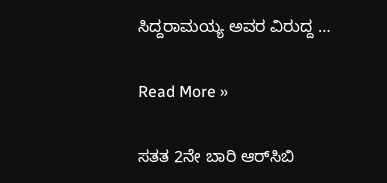ಸಿದ್ದರಾಮಯ್ಯ ಅವರ ವಿರುದ್ದ …

Read More »

ಸತತ 2ನೇ ಬಾರಿ ಆರ್‌ಸಿಬಿ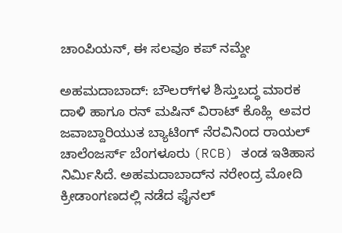ಚಾಂಪಿಯನ್‌, ಈ ಸಲವೂ ಕಪ್ ನಮ್ದೇ

ಅಹಮದಾಬಾದ್: ಬೌಲರ್‌ಗಳ ಶಿಸ್ತುಬದ್ಧ ಮಾರಕ ದಾಳಿ ಹಾಗೂ ರನ್‌ ಮಷಿನ್ ವಿರಾಟ್ ಕೊಹ್ಲಿ  ಅವರ ಜವಾಬ್ದಾರಿಯುತ ಬ್ಯಾಟಿಂಗ್ ನೆರವಿನಿಂದ ರಾಯಲ್ ಚಾಲೆಂಜರ್ಸ್ ಬೆಂಗಳೂರು (RCB) ತಂಡ ಇತಿಹಾಸ ನಿರ್ಮಿಸಿದೆ. ಅಹಮದಾಬಾದ್‌ನ ನರೇಂದ್ರ ಮೋದಿ ಕ್ರೀಡಾಂಗಣದಲ್ಲಿ ನಡೆದ ಫೈನಲ್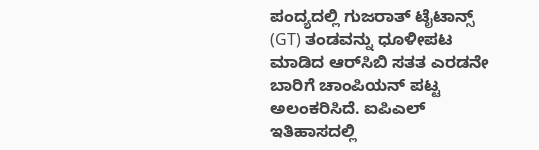ಪಂದ್ಯದಲ್ಲಿ ಗುಜರಾತ್ ಟೈಟಾನ್ಸ್ (GT) ತಂಡವನ್ನು ಧೂಳೀಪಟ ಮಾಡಿದ ಆರ್‌ಸಿಬಿ ಸತತ ಎರಡನೇ ಬಾರಿಗೆ ಚಾಂಪಿಯನ್‌ ಪಟ್ಟ ಅಲಂಕರಿಸಿದೆ. ಐಪಿಎಲ್ ಇತಿಹಾಸದಲ್ಲಿ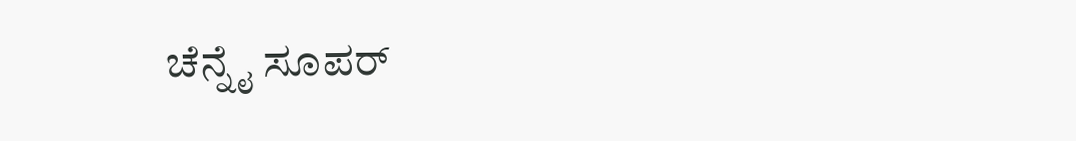ಚೆನ್ನೈ ಸೂಪರ್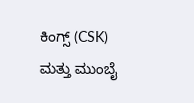ಕಿಂಗ್ಸ್ (CSK) ಮತ್ತು ಮುಂಬೈ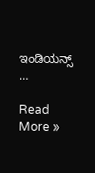ಇಂಡಿಯನ್ಸ್ …

Read More »